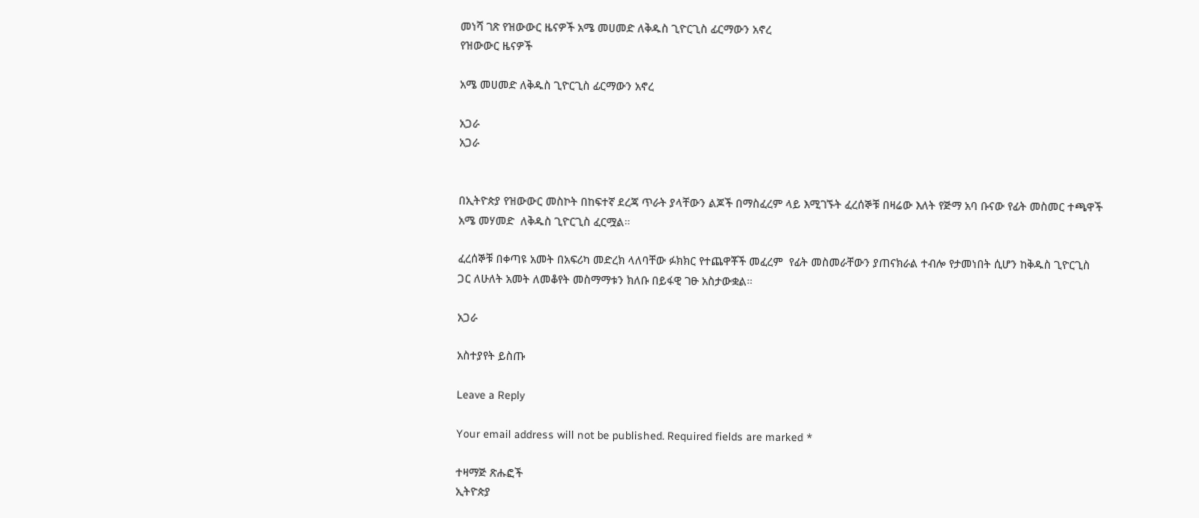መነሻ ገጽ የዝውውር ዜናዎች አሜ መሀመድ ለቅዱስ ጊዮርጊስ ፊርማውን አኖረ
የዝውውር ዜናዎች

አሜ መሀመድ ለቅዱስ ጊዮርጊስ ፊርማውን አኖረ

አጋራ
አጋራ


በኢትዮጵያ የዝውውር መስኮት በከፍተኛ ደረጃ ጥራት ያላቸውን ልጆች በማስፈረም ላይ እሚገኙት ፈረሰኞቹ በዛሬው እለት የጅማ አባ ቡናው የፊት መስመር ተጫዋች አሜ መሃመድ  ለቅዱስ ጊዮርጊስ ፈርሟል።

ፈረሰኞቹ በቀጣዩ አመት በአፍሪካ መድረክ ላለባቸው ፉክክር የተጨዋቾች መፈረም  የፊት መስመራቸውን ያጠናክራል ተብሎ የታመነበት ሲሆን ከቅዱስ ጊዮርጊስ ጋር ለሁለት አመት ለመቆየት መስማማቱን ክለቡ በይፋዊ ገፁ አስታውቋል።

አጋራ

አስተያየት ይስጡ

Leave a Reply

Your email address will not be published. Required fields are marked *

ተዛማጅ ጽሑፎች
ኢትዮጵያ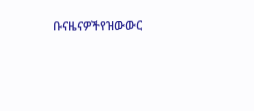ቡናዜናዎችየዝውውር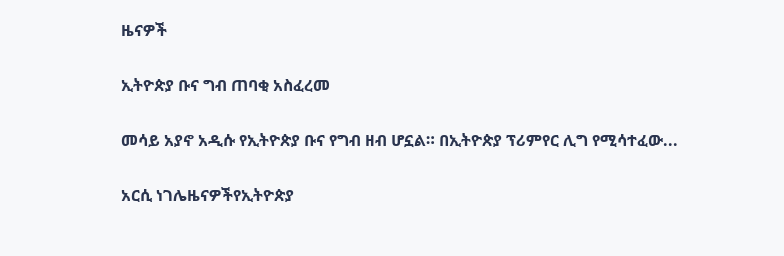ዜናዎች

ኢትዮጵያ ቡና ግብ ጠባቂ አስፈረመ

መሳይ አያኖ አዲሱ የኢትዮጵያ ቡና የግብ ዘብ ሆኗል። በኢትዮጵያ ፕሪምየር ሊግ የሚሳተፈው...

አርሲ ነገሌዜናዎችየኢትዮጵያ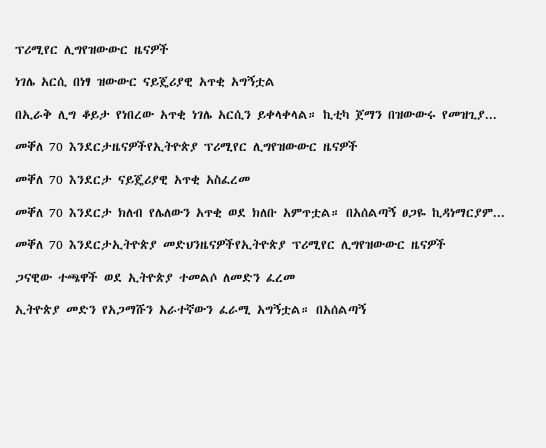ፕሪሚየር ሊግየዝውውር ዜናዎች

ነገሌ አርሲ በነፃ ዝውውር ናይጄሪያዊ አጥቂ አግኝቷል

በኢራቅ ሊግ ቆይታ የነበረው አጥቂ ነገሌ አርሲን ይቀላቀላል። ኪቲካ ጀማን በዝውውሩ የመዝጊያ...

መቐለ 70 እንደርታዜናዎችየኢትዮጵያ ፕሪሚየር ሊግየዝውውር ዜናዎች

መቐለ 70 እንደርታ ናይጄሪያዊ አጥቂ አስፈረመ

መቐለ 70 እንደርታ ክለብ የሌለውን አጥቂ ወደ ክለቡ አምጥቷል። በአሰልጣኝ ፀጋዬ ኪዳነማርያም...

መቐለ 70 እንደርታኢትዮጵያ መድህንዜናዎችየኢትዮጵያ ፕሪሚየር ሊግየዝውውር ዜናዎች

ጋናዊው ተጫዋች ወደ ኢትዮጵያ ተመልሶ ለመድን ፈረመ

ኢትዮጵያ መድን የአጋማሹን አራተኛውን ፈራሚ አግኝቷል። በአሰልጣኝ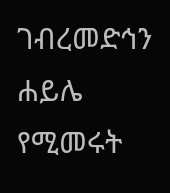ገብረመድኅን ሐይሌ የሚመሩት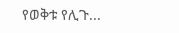የወቅቱ የሊጉ...